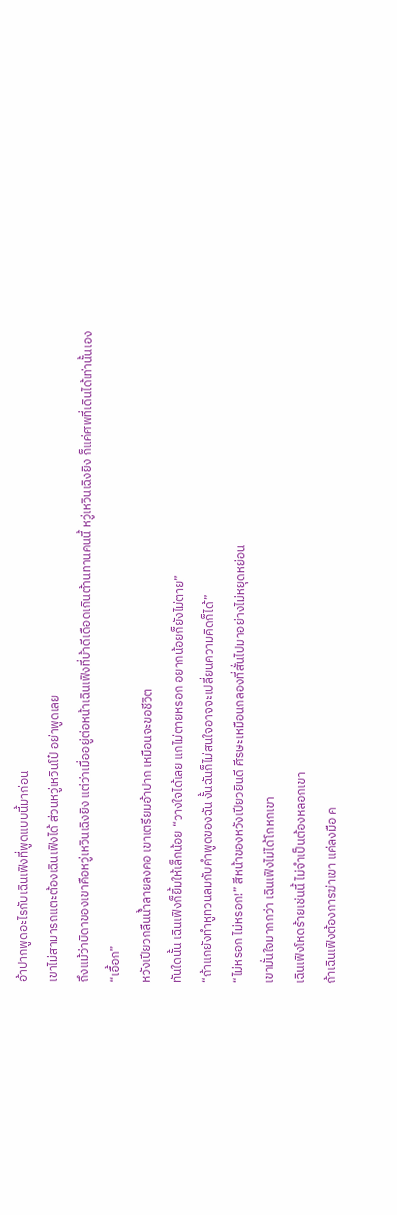อ้าปากพูดอะไรกับเฉินเฟิงที่พูดแบบนี้มาก่อน
เขาไม่สามารถแตะต้องเฉินเฟิงได้ ส่วนหวู่เหวินโป๋ อย่าพูดเลย
ถึงแม้ว่าบิดาของเขาคือหวู่เหวินเฉิงยิง แต่ว่าเมื่ออยู่ต่อหน้าเฉินเฟิงที่บ้าดีเดือดเกินต้านทานคนนี้ หวู่เหวินเฉิงยิง ก็แค่ศพที่เดินได้เท่านั้นเอง
“เอื้อก”
หวังเปียวกลืนน้ำลายลงคอ เขาเตรียมอ้าปาก เหมือนจะขอชีวิต
ทันใดนั้น เฉินเฟิงก็ยิ้มให้เล็กน้อย “วางใจได้เลย แกไม่ตายหรอก อยากน้อยก็ยังไม่ตาย”
“ถ้าแกยังทำหูทวนลมกับคำพูดของฉัน งั้นฉันก็ไม่สนใจอาจจะเปลี่ยนความคิดก็ได้”
“ไม่หรอก ไม่หรอก!” สีหน้าของหวังเปียวยินดี ศีรษะเหมือนกลองที่สั่นไปมาอย่างไม่หยุดหย่อน
เขามั่นใจมากกว่า เฉินเฟิงไม่ได้โกหกเขา
เฉินเฟิงโหดร้ายเช่นนี้ ไม่จำเป็นต้องหลอกเขา
ถ้าเฉินเฟิงต้องการฆ่าเขา แค่ลงมือ ค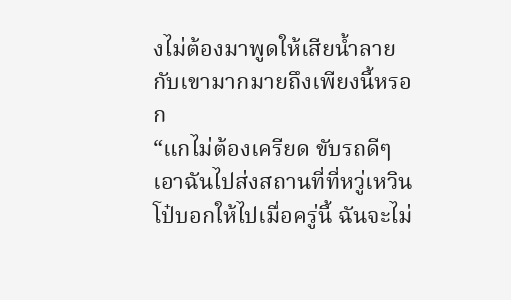งไม่ต้องมาพูดให้เสียน้ำลายกับเขามากมายถึงเพียงนี้หรอก
“แกไม่ต้องเครียด ขับรถดีๆ เอาฉันไปส่งสถานที่ที่หวู่เหวินโป๋บอกให้ไปเมื่อครู่นี้ ฉันจะไม่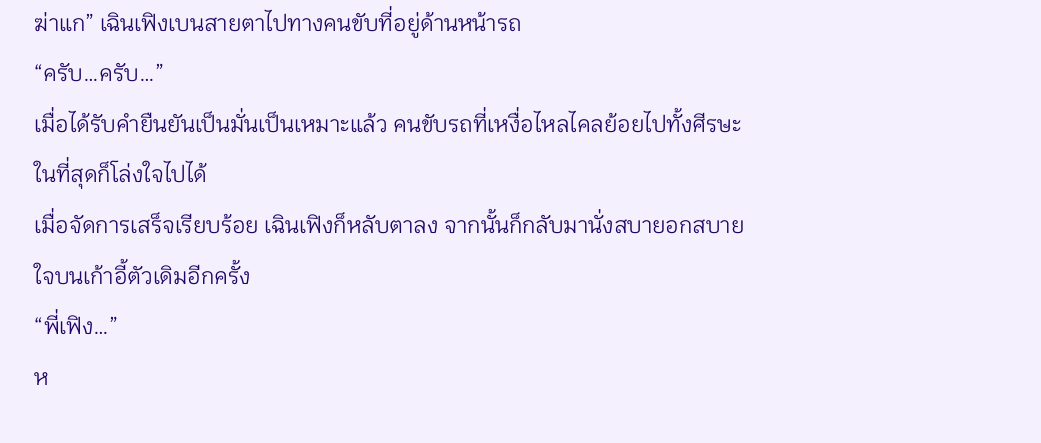ฆ่าแก” เฉินเฟิงเบนสายตาไปทางคนขับที่อยู่ด้านหน้ารถ
“ครับ…ครับ…”
เมื่อได้รับคำยืนยันเป็นมั่นเป็นเหมาะแล้ว คนขับรถที่เหงื่อไหลไคลย้อยไปทั้งศีรษะ ในที่สุดก็โล่งใจไปได้
เมื่อจัดการเสร็จเรียบร้อย เฉินเฟิงก็หลับตาลง จากนั้นก็กลับมานั่งสบายอกสบายใจบนเก้าอี้ตัวเดิมอีกครั้ง
“พี่เฟิง…”
ห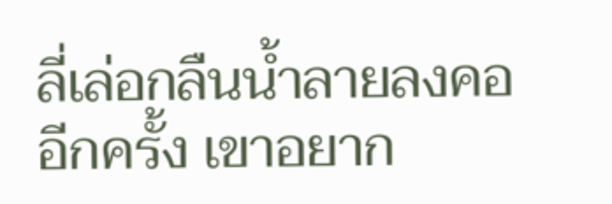ลี่เล่อกลืนน้ำลายลงคออีกครั้ง เขาอยาก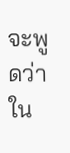จะพูดว่า ใน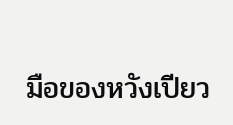มือของหวังเปียว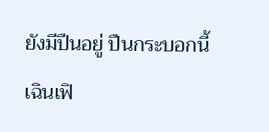ยังมีปืนอยู่ ปืนกระบอกนี้ เฉินเฟิ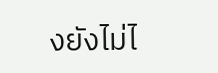งยังไม่ไ